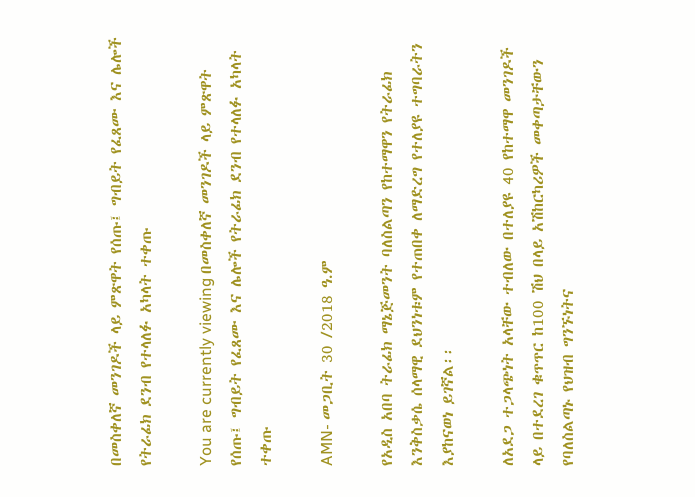በመስቀለኛ መንገዶች ላይ ምጽዋት የሰጡ፤ ግብይት የፈጸሙ እና ሌሎች የትራፊክ ደንብ የተላለፉ አካላት ተቀጡ

You are currently viewing በመስቀለኛ መንገዶች ላይ ምጽዋት የሰጡ፤ ግብይት የፈጸሙ እና ሌሎች የትራፊክ ደንብ የተላለፉ አካላት ተቀጡ

AMN- መጋቢት 30 /2018 ዓ.ም

የአዲስ አበባ ትራፊክ ማኔጅመንት ባለስልጣን የከተማዋን የትራፊክ እንቅስቃሴ ሰላማዊ ደህንነቱም የተጠበቀ ለማድረግ የተለያዩ ተግባራትን እያከናወነ ይገኛል፡፡

ለአደጋ ተጋላጭነት አላቸው ተብለው በተለያዩ 40 የከተማዋ መንገዶች ላይ በተደረገ ቁጥጥር ከ100 ሽህ በላይ አሽከርካሪዎች መቀጣታቸውን የባለስልጣኑ የህዝብ ግንኙነትና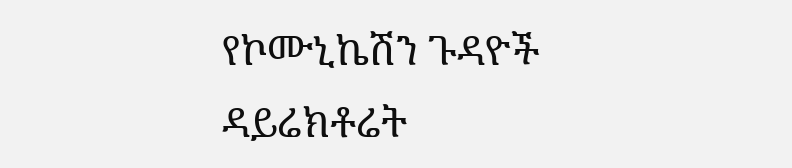የኮሙኒኬሽን ጉዳዮች ዳይሬክቶሬት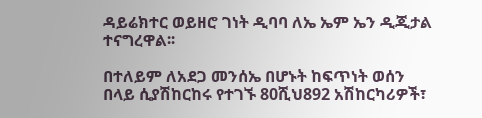ዳይሬክተር ወይዘሮ ገነት ዲባባ ለኤ ኤም ኤን ዲጂታል ተናግረዋል፡፡

በተለይም ለአደጋ መንሰኤ በሆኑት ከፍጥነት ወሰን በላይ ሲያሽከርከሩ የተገኙ 80ሺህ892 አሽከርካሪዎች፣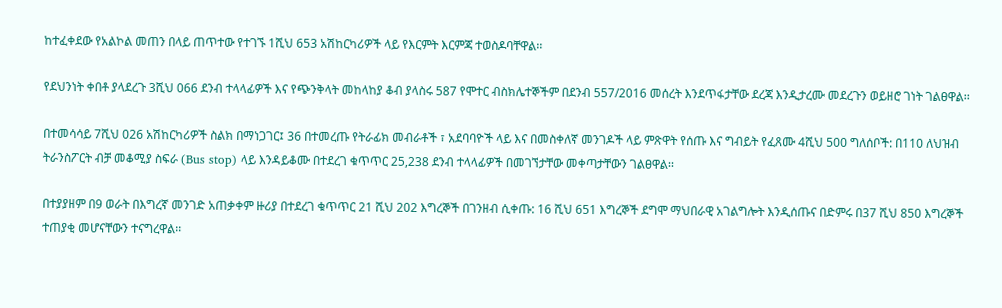ከተፈቀደው የአልኮል መጠን በላይ ጠጥተው የተገኙ 1ሺህ 653 አሽከርካሪዎች ላይ የእርምት እርምጃ ተወስዶባቸዋል፡፡

የደህንነት ቀበቶ ያላደረጉ 3ሺህ 066 ደንብ ተላላፊዎች እና የጭንቅላት መከላከያ ቆብ ያላስሩ 587 የሞተር ብስክሌተኞችም በደንብ 557/2016 መሰረት እንደጥፋታቸው ደረጃ እንዲታረሙ መደረጉን ወይዘሮ ገነት ገልፀዋል፡፡

በተመሳሳይ 7ሺህ 026 አሽከርካሪዎች ስልክ በማነጋገር፤ 36 በተመረጡ የትራፊክ መብራቶች ፣ አደባባዮች ላይ እና በመስቀለኛ መንገዶች ላይ ምጽዋት የሰጡ እና ግብይት የፈጸሙ 4ሺህ 500 ግለሰቦች: በ110 ለህዝብ ትራንስፖርት ብቻ መቆሚያ ስፍራ (Bus stop) ላይ እንዳይቆሙ በተደረገ ቁጥጥር 25,238 ደንብ ተላላፊዎች በመገኘታቸው መቀጣታቸውን ገልፀዋል፡፡

በተያያዘም በ9 ወራት በእግረኛ መንገድ አጠቃቀም ዙሪያ በተደረገ ቁጥጥር 21 ሺህ 202 እግረኞች በገንዘብ ሲቀጡ: 16 ሺህ 651 እግረኞች ደግሞ ማህበራዊ አገልግሎት እንዲሰጡና በድምሩ በ37 ሺህ 850 እግረኞች ተጠያቂ መሆናቸውን ተናግረዋል፡፡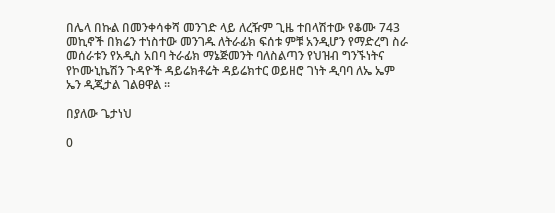በሌላ በኩል በመንቀሳቀሻ መንገድ ላይ ለረዥም ጊዜ ተበላሽተው የቆሙ 743 መኪኖች በክሬን ተነስተው መንገዱ ለትራፊክ ፍሰቱ ምቹ አንዲሆን የማድረግ ስራ መሰራቱን የአዲስ አበባ ትራፊክ ማኔጅመንት ባለስልጣን የህዝብ ግንኙነትና የኮሙኒኬሽን ጉዳዮች ዳይሬክቶሬት ዳይሬክተር ወይዘሮ ገነት ዲባባ ለኤ ኤም ኤን ዲጂታል ገልፀዋል ፡፡

በያለው ጌታነህ

0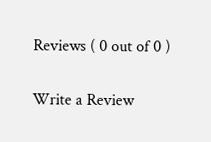Reviews ( 0 out of 0 )

Write a Review